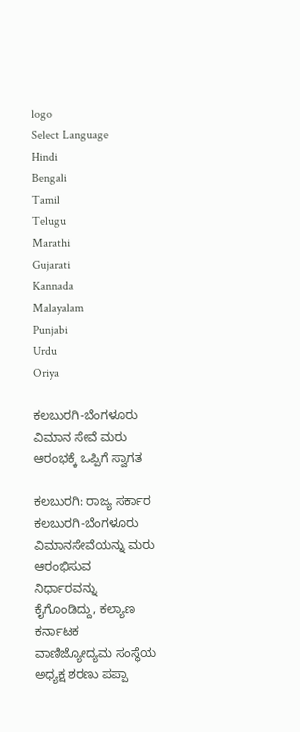logo
Select Language
Hindi
Bengali
Tamil
Telugu
Marathi
Gujarati
Kannada
Malayalam
Punjabi
Urdu
Oriya

ಕಲಬುರಗಿ-ಬೆಂಗಳೂರು ವಿಮಾನ ಸೇವೆ ಮರು ಆರಂಭಕ್ಕೆ ಒಪ್ಪಿಗೆ ಸ್ವಾಗತ

ಕಲಬುರಗಿ: ರಾಜ್ಯ ಸರ್ಕಾರ ಕಲಬುರಗಿ-ಬೆಂಗಳೂರು ವಿಮಾನಸೇವೆಯನ್ನು ಮರು ಆರಂಭಿಸುವ ನಿರ್ಧಾರವನ್ನು ಕೈಗೊಂಡಿದ್ದು, ಕಲ್ಯಾಣ ಕರ್ನಾಟಕ ವಾಣಿಜ್ಯೋದ್ಯಮ ಸಂಸ್ಥೆಯ ಅಧ್ಯಕ್ಷ ಶರಣು ಪಪ್ಪಾ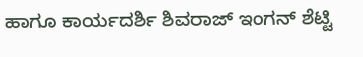ಹಾಗೂ ಕಾರ್ಯದರ್ಶಿ ಶಿವರಾಜ್ ಇಂಗನ್ ಶೆಟ್ಟಿ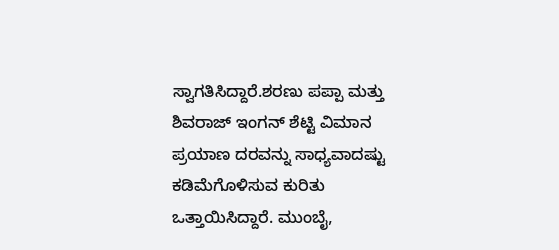ಸ್ವಾಗತಿಸಿದ್ದಾರೆ.ಶರಣು ಪಪ್ಪಾ ಮತ್ತು ಶಿವರಾಜ್ ಇಂಗನ್ ಶೆಟ್ಟಿ ವಿಮಾನ ಪ್ರಯಾಣ ದರವನ್ನು ಸಾಧ್ಯವಾದಷ್ಟು ಕಡಿಮೆಗೊಳಿಸುವ ಕುರಿತು ಒತ್ತಾಯಿಸಿದ್ದಾರೆ. ಮುಂಬೈ,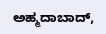ಅಹ್ಮದಾಬಾದ್,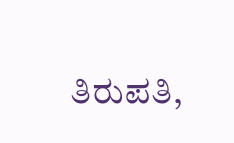ತಿರುಪತಿ,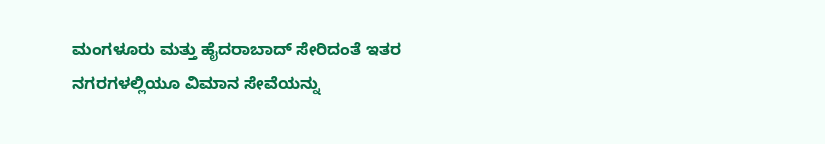ಮಂಗಳೂರು ಮತ್ತು ಹೈದರಾಬಾದ್ ಸೇರಿದಂತೆ ಇತರ ನಗರಗಳಲ್ಲಿಯೂ ವಿಮಾನ ಸೇವೆಯನ್ನು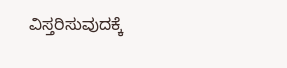ವಿಸ್ತರಿಸುವುದಕ್ಕೆ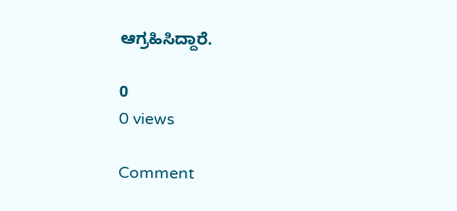ಆಗ್ರಹಿಸಿದ್ದಾರೆ.

0
0 views

Comment